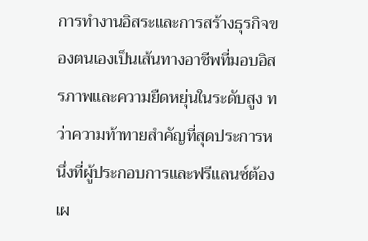การทำงานอิสระและการสร้างธุรกิจของตนเองเป็นเส้นทางอาชีพที่มอบอิสรภาพและความยืดหยุ่นในระดับสูง ทว่าความท้าทายสำคัญที่สุดประการหนึ่งที่ผู้ประกอบการและฟรีแลนซ์ต้องเผ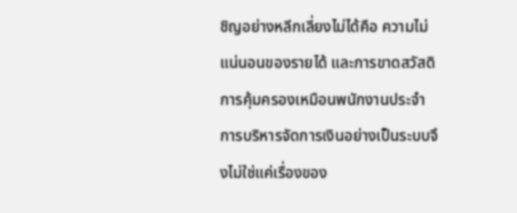ชิญอย่างหลีกเลี่ยงไม่ได้คือ ความไม่แน่นอนของรายได้ และการขาดสวัสดิการคุ้มครองเหมือนพนักงานประจำ การบริหารจัดการเงินอย่างเป็นระบบจึงไม่ใช่แค่เรื่องของ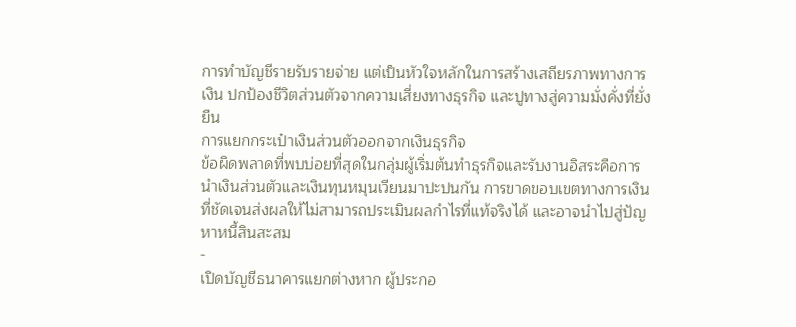การทำบัญชีรายรับรายจ่าย แต่เป็นหัวใจหลักในการสร้างเสถียรภาพทางการเงิน ปกป้องชีวิตส่วนตัวจากความเสี่ยงทางธุรกิจ และปูทางสู่ความมั่งคั่งที่ยั่งยืน
การแยกกระเป๋าเงินส่วนตัวออกจากเงินธุรกิจ
ข้อผิดพลาดที่พบบ่อยที่สุดในกลุ่มผู้เริ่มต้นทำธุรกิจและรับงานอิสระคือการนำเงินส่วนตัวและเงินทุนหมุนเวียนมาปะปนกัน การขาดขอบเขตทางการเงินที่ชัดเจนส่งผลให้ไม่สามารถประเมินผลกำไรที่แท้จริงได้ และอาจนำไปสู่ปัญหาหนี้สินสะสม
-
เปิดบัญชีธนาคารแยกต่างหาก ผู้ประกอ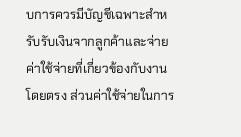บการควรมีบัญชีเฉพาะสำหรับรับเงินจากลูกค้าและจ่ายค่าใช้จ่ายที่เกี่ยวข้องกับงานโดยตรง ส่วนค่าใช้จ่ายในการ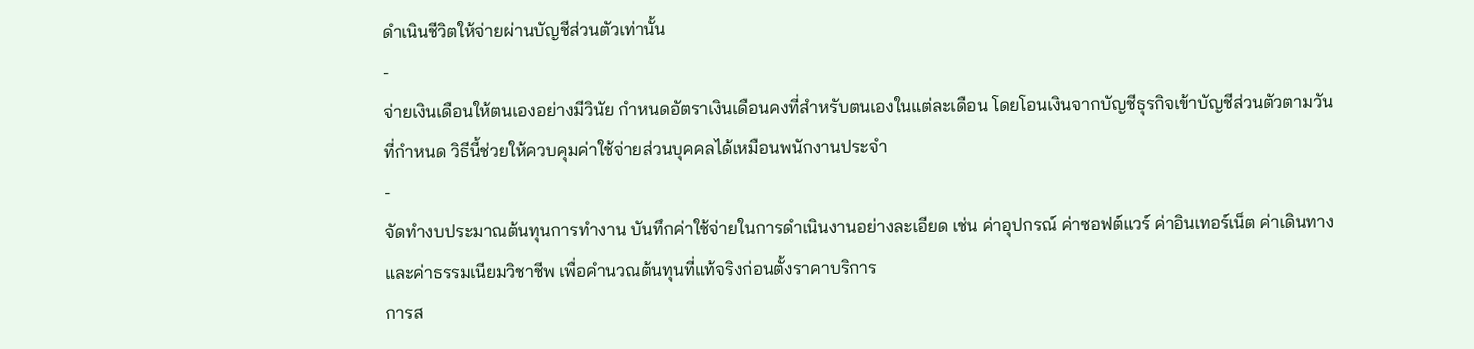ดำเนินชีวิตให้จ่ายผ่านบัญชีส่วนตัวเท่านั้น
-
จ่ายเงินเดือนให้ตนเองอย่างมีวินัย กำหนดอัตราเงินเดือนคงที่สำหรับตนเองในแต่ละเดือน โดยโอนเงินจากบัญชีธุรกิจเข้าบัญชีส่วนตัวตามวันที่กำหนด วิธีนี้ช่วยให้ควบคุมค่าใช้จ่ายส่วนบุคคลได้เหมือนพนักงานประจำ
-
จัดทำงบประมาณต้นทุนการทำงาน บันทึกค่าใช้จ่ายในการดำเนินงานอย่างละเอียด เช่น ค่าอุปกรณ์ ค่าซอฟต์แวร์ ค่าอินเทอร์เน็ต ค่าเดินทาง และค่าธรรมเนียมวิชาชีพ เพื่อคำนวณต้นทุนที่แท้จริงก่อนตั้งราคาบริการ
การส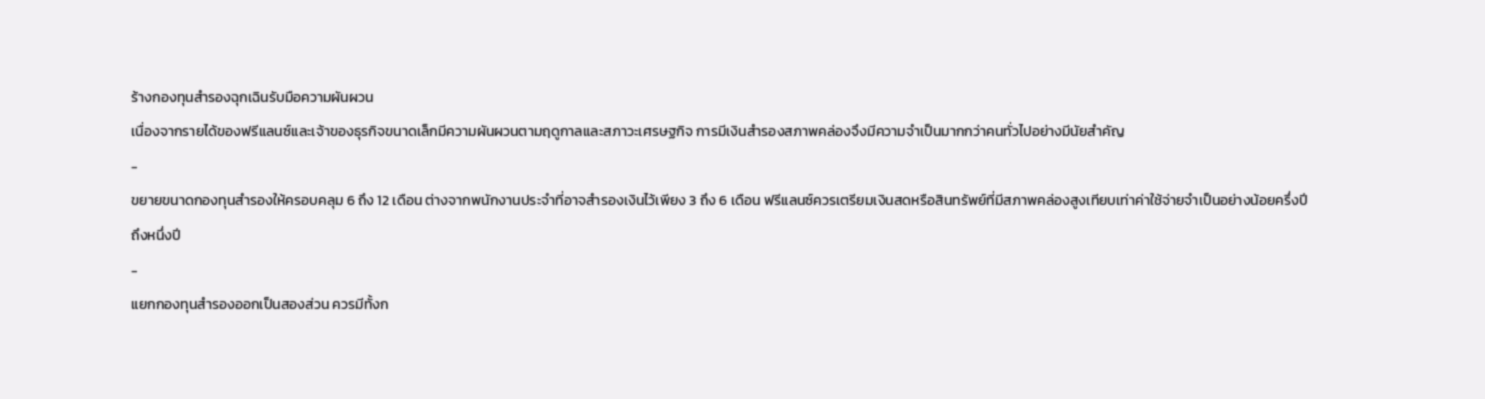ร้างกองทุนสำรองฉุกเฉินรับมือความผันผวน
เนื่องจากรายได้ของฟรีแลนซ์และเจ้าของธุรกิจขนาดเล็กมีความผันผวนตามฤดูกาลและสภาวะเศรษฐกิจ การมีเงินสำรองสภาพคล่องจึงมีความจำเป็นมากกว่าคนทั่วไปอย่างมีนัยสำคัญ
-
ขยายขนาดกองทุนสำรองให้ครอบคลุม 6 ถึง 12 เดือน ต่างจากพนักงานประจำที่อาจสำรองเงินไว้เพียง 3 ถึง 6 เดือน ฟรีแลนซ์ควรเตรียมเงินสดหรือสินทรัพย์ที่มีสภาพคล่องสูงเทียบเท่าค่าใช้จ่ายจำเป็นอย่างน้อยครึ่งปีถึงหนึ่งปี
-
แยกกองทุนสำรองออกเป็นสองส่วน ควรมีทั้งก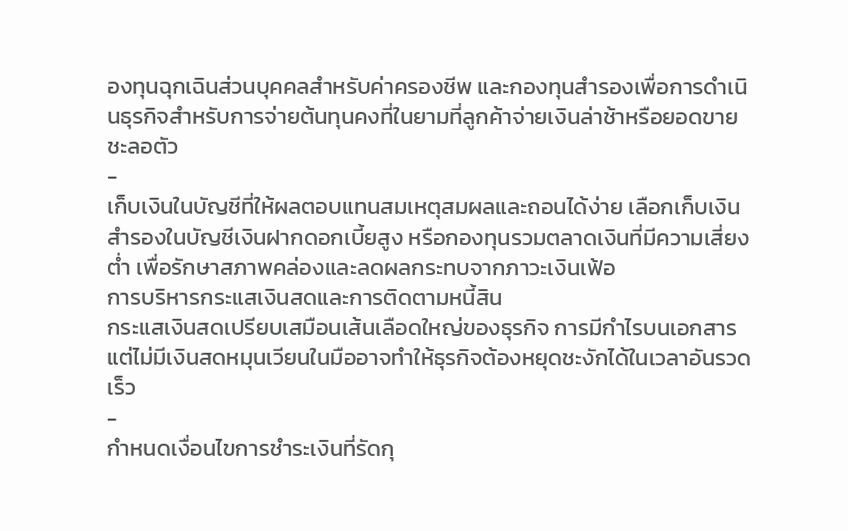องทุนฉุกเฉินส่วนบุคคลสำหรับค่าครองชีพ และกองทุนสำรองเพื่อการดำเนินธุรกิจสำหรับการจ่ายต้นทุนคงที่ในยามที่ลูกค้าจ่ายเงินล่าช้าหรือยอดขายชะลอตัว
-
เก็บเงินในบัญชีที่ให้ผลตอบแทนสมเหตุสมผลและถอนได้ง่าย เลือกเก็บเงินสำรองในบัญชีเงินฝากดอกเบี้ยสูง หรือกองทุนรวมตลาดเงินที่มีความเสี่ยงต่ำ เพื่อรักษาสภาพคล่องและลดผลกระทบจากภาวะเงินเฟ้อ
การบริหารกระแสเงินสดและการติดตามหนี้สิน
กระแสเงินสดเปรียบเสมือนเส้นเลือดใหญ่ของธุรกิจ การมีกำไรบนเอกสารแต่ไม่มีเงินสดหมุนเวียนในมืออาจทำให้ธุรกิจต้องหยุดชะงักได้ในเวลาอันรวดเร็ว
-
กำหนดเงื่อนไขการชำระเงินที่รัดกุ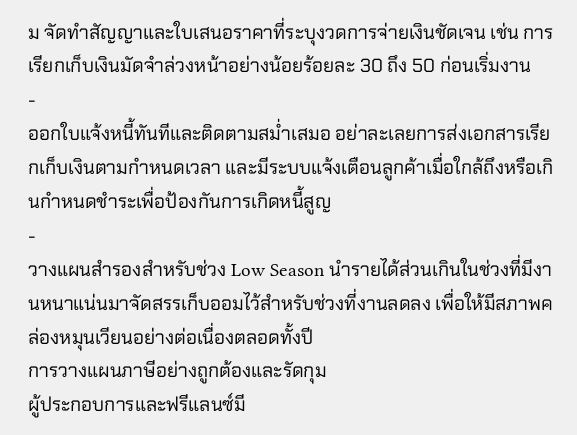ม จัดทำสัญญาและใบเสนอราคาที่ระบุงวดการจ่ายเงินชัดเจน เช่น การเรียกเก็บเงินมัดจำล่วงหน้าอย่างน้อยร้อยละ 30 ถึง 50 ก่อนเริ่มงาน
-
ออกใบแจ้งหนี้ทันทีและติดตามสม่ำเสมอ อย่าละเลยการส่งเอกสารเรียกเก็บเงินตามกำหนดเวลา และมีระบบแจ้งเตือนลูกค้าเมื่อใกล้ถึงหรือเกินกำหนดชำระเพื่อป้องกันการเกิดหนี้สูญ
-
วางแผนสำรองสำหรับช่วง Low Season นำรายได้ส่วนเกินในช่วงที่มีงานหนาแน่นมาจัดสรรเก็บออมไว้สำหรับช่วงที่งานลดลง เพื่อให้มีสภาพคล่องหมุนเวียนอย่างต่อเนื่องตลอดทั้งปี
การวางแผนภาษีอย่างถูกต้องและรัดกุม
ผู้ประกอบการและฟรีแลนซ์มี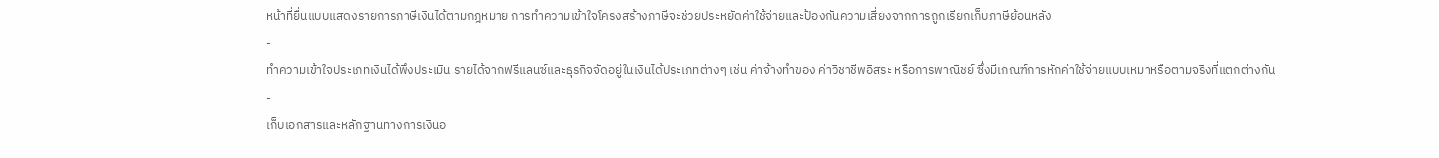หน้าที่ยื่นแบบแสดงรายการภาษีเงินได้ตามกฎหมาย การทำความเข้าใจโครงสร้างภาษีจะช่วยประหยัดค่าใช้จ่ายและป้องกันความเสี่ยงจากการถูกเรียกเก็บภาษีย้อนหลัง
-
ทำความเข้าใจประเภทเงินได้พึงประเมิน รายได้จากฟรีแลนซ์และธุรกิจจัดอยู่ในเงินได้ประเภทต่างๆ เช่น ค่าจ้างทำของ ค่าวิชาชีพอิสระ หรือการพาณิชย์ ซึ่งมีเกณฑ์การหักค่าใช้จ่ายแบบเหมาหรือตามจริงที่แตกต่างกัน
-
เก็บเอกสารและหลักฐานทางการเงินอ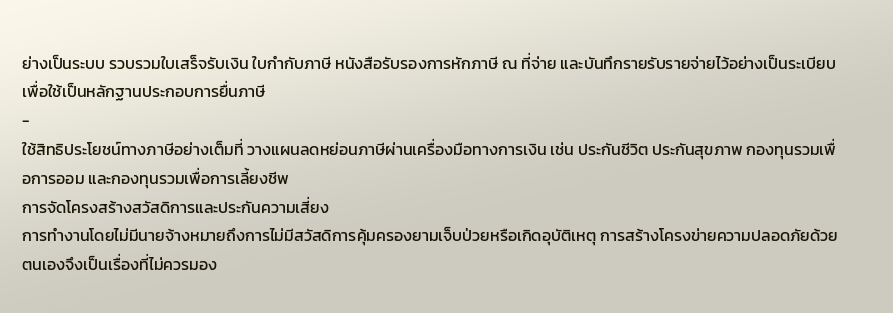ย่างเป็นระบบ รวบรวมใบเสร็จรับเงิน ใบกำกับภาษี หนังสือรับรองการหักภาษี ณ ที่จ่าย และบันทึกรายรับรายจ่ายไว้อย่างเป็นระเบียบ เพื่อใช้เป็นหลักฐานประกอบการยื่นภาษี
-
ใช้สิทธิประโยชน์ทางภาษีอย่างเต็มที่ วางแผนลดหย่อนภาษีผ่านเครื่องมือทางการเงิน เช่น ประกันชีวิต ประกันสุขภาพ กองทุนรวมเพื่อการออม และกองทุนรวมเพื่อการเลี้ยงชีพ
การจัดโครงสร้างสวัสดิการและประกันความเสี่ยง
การทำงานโดยไม่มีนายจ้างหมายถึงการไม่มีสวัสดิการคุ้มครองยามเจ็บป่วยหรือเกิดอุบัติเหตุ การสร้างโครงข่ายความปลอดภัยด้วยตนเองจึงเป็นเรื่องที่ไม่ควรมอง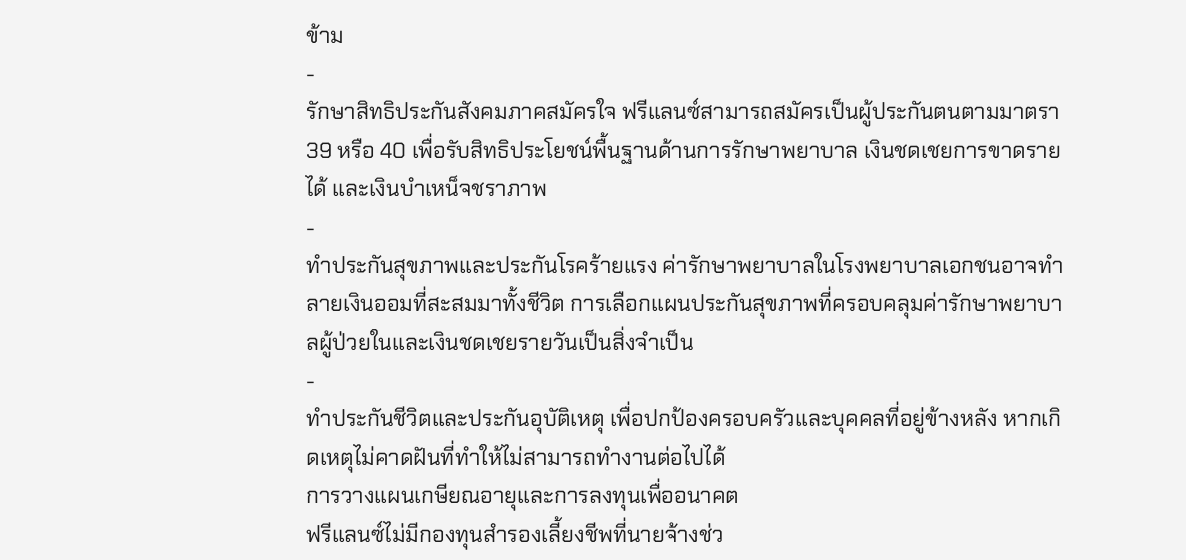ข้าม
-
รักษาสิทธิประกันสังคมภาคสมัครใจ ฟรีแลนซ์สามารถสมัครเป็นผู้ประกันตนตามมาตรา 39 หรือ 40 เพื่อรับสิทธิประโยชน์พื้นฐานด้านการรักษาพยาบาล เงินชดเชยการขาดรายได้ และเงินบำเหน็จชราภาพ
-
ทำประกันสุขภาพและประกันโรคร้ายแรง ค่ารักษาพยาบาลในโรงพยาบาลเอกชนอาจทำลายเงินออมที่สะสมมาทั้งชีวิต การเลือกแผนประกันสุขภาพที่ครอบคลุมค่ารักษาพยาบาลผู้ป่วยในและเงินชดเชยรายวันเป็นสิ่งจำเป็น
-
ทำประกันชีวิตและประกันอุบัติเหตุ เพื่อปกป้องครอบครัวและบุคคลที่อยู่ข้างหลัง หากเกิดเหตุไม่คาดฝันที่ทำให้ไม่สามารถทำงานต่อไปได้
การวางแผนเกษียณอายุและการลงทุนเพื่ออนาคต
ฟรีแลนซ์ไม่มีกองทุนสำรองเลี้ยงชีพที่นายจ้างช่ว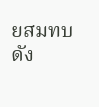ยสมทบ ดัง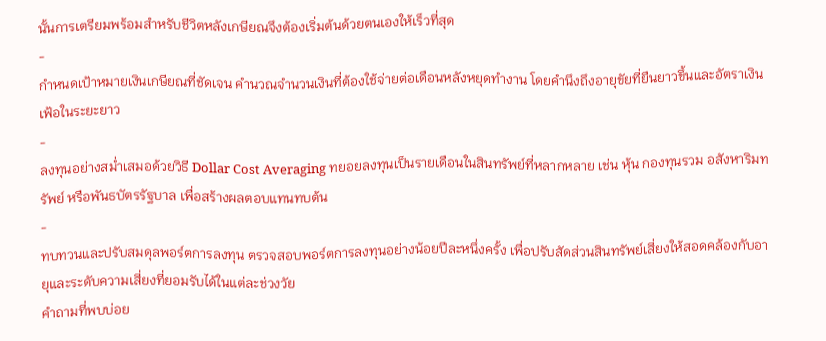นั้นการเตรียมพร้อมสำหรับชีวิตหลังเกษียณจึงต้องเริ่มต้นด้วยตนเองให้เร็วที่สุด
-
กำหนดเป้าหมายเงินเกษียณที่ชัดเจน คำนวณจำนวนเงินที่ต้องใช้จ่ายต่อเดือนหลังหยุดทำงาน โดยคำนึงถึงอายุขัยที่ยืนยาวขึ้นและอัตราเงินเฟ้อในระยะยาว
-
ลงทุนอย่างสม่ำเสมอด้วยวิธี Dollar Cost Averaging ทยอยลงทุนเป็นรายเดือนในสินทรัพย์ที่หลากหลาย เช่น หุ้น กองทุนรวม อสังหาริมทรัพย์ หรือพันธบัตรรัฐบาล เพื่อสร้างผลตอบแทนทบต้น
-
ทบทวนและปรับสมดุลพอร์ตการลงทุน ตรวจสอบพอร์ตการลงทุนอย่างน้อยปีละหนึ่งครั้ง เพื่อปรับสัดส่วนสินทรัพย์เสี่ยงให้สอดคล้องกับอายุและระดับความเสี่ยงที่ยอมรับได้ในแต่ละช่วงวัย
คำถามที่พบบ่อย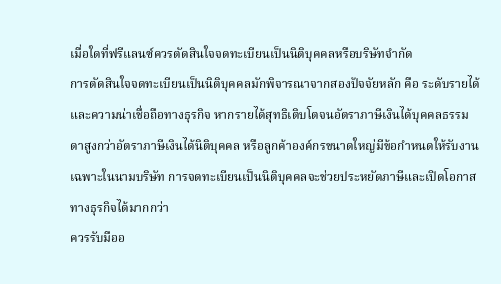เมื่อใดที่ฟรีแลนซ์ควรตัดสินใจจดทะเบียนเป็นนิติบุคคลหรือบริษัทจำกัด
การตัดสินใจจดทะเบียนเป็นนิติบุคคลมักพิจารณาจากสองปัจจัยหลัก คือ ระดับรายได้และความน่าเชื่อถือทางธุรกิจ หากรายได้สุทธิเติบโตจนอัตราภาษีเงินได้บุคคลธรรมดาสูงกว่าอัตราภาษีเงินได้นิติบุคคล หรือลูกค้าองค์กรขนาดใหญ่มีข้อกำหนดให้รับงานเฉพาะในนามบริษัท การจดทะเบียนเป็นนิติบุคคลจะช่วยประหยัดภาษีและเปิดโอกาสทางธุรกิจได้มากกว่า
ควรรับมืออ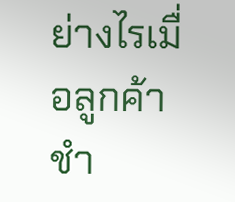ย่างไรเมื่อลูกค้าชำ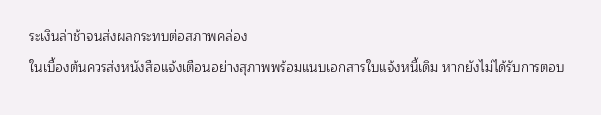ระเงินล่าช้าจนส่งผลกระทบต่อสภาพคล่อง
ในเบื้องต้นควรส่งหนังสือแจ้งเตือนอย่างสุภาพพร้อมแนบเอกสารใบแจ้งหนี้เดิม หากยังไม่ได้รับการตอบ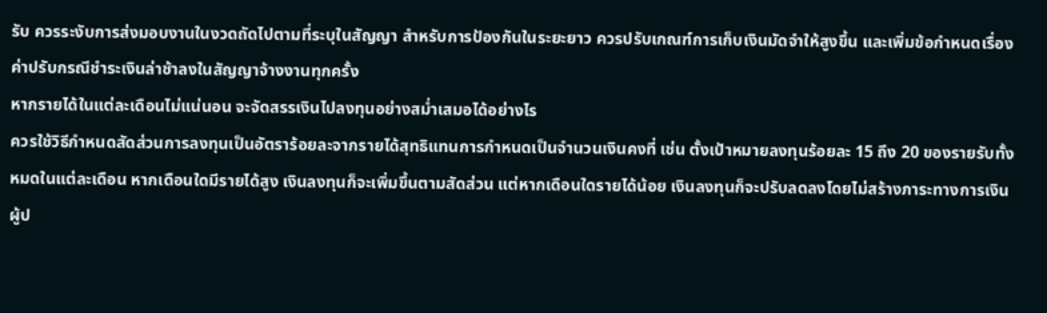รับ ควรระงับการส่งมอบงานในงวดถัดไปตามที่ระบุในสัญญา สำหรับการป้องกันในระยะยาว ควรปรับเกณฑ์การเก็บเงินมัดจำให้สูงขึ้น และเพิ่มข้อกำหนดเรื่องค่าปรับกรณีชำระเงินล่าช้าลงในสัญญาจ้างงานทุกครั้ง
หากรายได้ในแต่ละเดือนไม่แน่นอน จะจัดสรรเงินไปลงทุนอย่างสม่ำเสมอได้อย่างไร
ควรใช้วิธีกำหนดสัดส่วนการลงทุนเป็นอัตราร้อยละจากรายได้สุทธิแทนการกำหนดเป็นจำนวนเงินคงที่ เช่น ตั้งเป้าหมายลงทุนร้อยละ 15 ถึง 20 ของรายรับทั้งหมดในแต่ละเดือน หากเดือนใดมีรายได้สูง เงินลงทุนก็จะเพิ่มขึ้นตามสัดส่วน แต่หากเดือนใดรายได้น้อย เงินลงทุนก็จะปรับลดลงโดยไม่สร้างภาระทางการเงิน
ผู้ป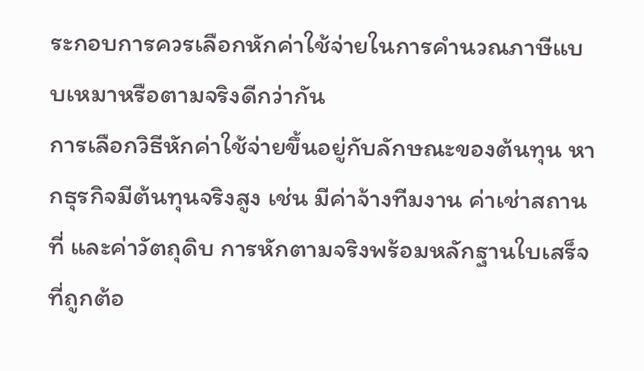ระกอบการควรเลือกหักค่าใช้จ่ายในการคำนวณภาษีแบบเหมาหรือตามจริงดีกว่ากัน
การเลือกวิธีหักค่าใช้จ่ายขึ้นอยู่กับลักษณะของต้นทุน หากธุรกิจมีต้นทุนจริงสูง เช่น มีค่าจ้างทีมงาน ค่าเช่าสถานที่ และค่าวัตถุดิบ การหักตามจริงพร้อมหลักฐานใบเสร็จที่ถูกต้อ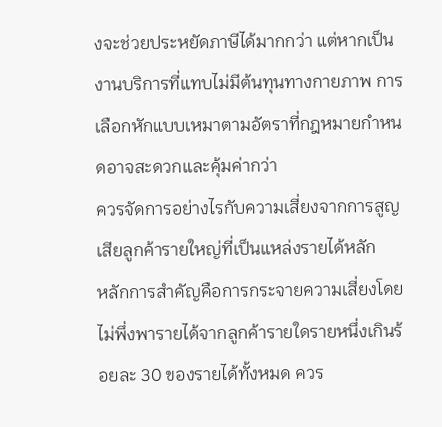งจะช่วยประหยัดภาษีได้มากกว่า แต่หากเป็นงานบริการที่แทบไม่มีต้นทุนทางกายภาพ การเลือกหักแบบเหมาตามอัตราที่กฎหมายกำหนดอาจสะดวกและคุ้มค่ากว่า
ควรจัดการอย่างไรกับความเสี่ยงจากการสูญเสียลูกค้ารายใหญ่ที่เป็นแหล่งรายได้หลัก
หลักการสำคัญคือการกระจายความเสี่ยงโดยไม่พึ่งพารายได้จากลูกค้ารายใดรายหนึ่งเกินร้อยละ 30 ของรายได้ทั้งหมด ควร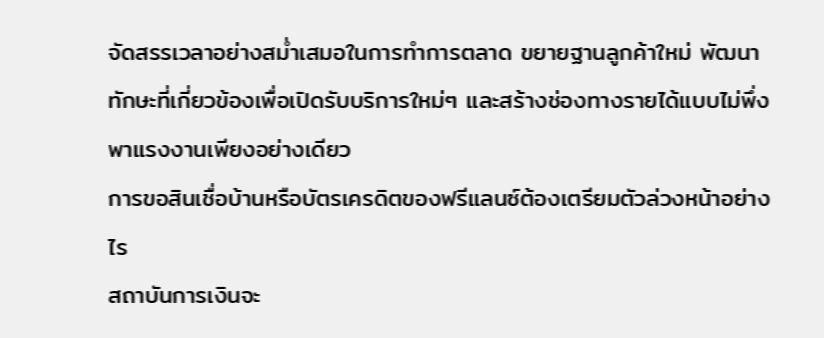จัดสรรเวลาอย่างสม่ำเสมอในการทำการตลาด ขยายฐานลูกค้าใหม่ พัฒนาทักษะที่เกี่ยวข้องเพื่อเปิดรับบริการใหม่ๆ และสร้างช่องทางรายได้แบบไม่พึ่งพาแรงงานเพียงอย่างเดียว
การขอสินเชื่อบ้านหรือบัตรเครดิตของฟรีแลนซ์ต้องเตรียมตัวล่วงหน้าอย่างไร
สถาบันการเงินจะ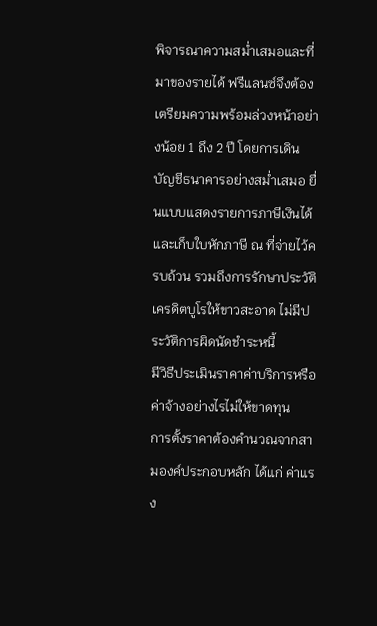พิจารณาความสม่ำเสมอและที่มาของรายได้ ฟรีแลนซ์จึงต้องเตรียมความพร้อมล่วงหน้าอย่างน้อย 1 ถึง 2 ปี โดยการเดินบัญชีธนาคารอย่างสม่ำเสมอ ยื่นแบบแสดงรายการภาษีเงินได้และเก็บใบหักภาษี ณ ที่จ่ายไว้ครบถ้วน รวมถึงการรักษาประวัติเครดิตบูโรให้ขาวสะอาด ไม่มีประวัติการผิดนัดชำระหนี้
มีวิธีประเมินราคาค่าบริการหรือค่าจ้างอย่างไรไม่ให้ขาดทุน
การตั้งราคาต้องคำนวณจากสามองค์ประกอบหลัก ได้แก่ ค่าแรง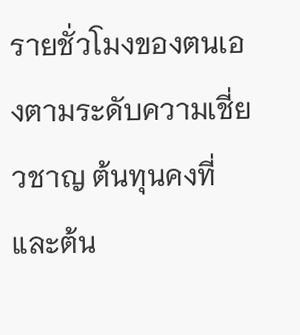รายชั่วโมงของตนเองตามระดับความเชี่ยวชาญ ต้นทุนคงที่และต้น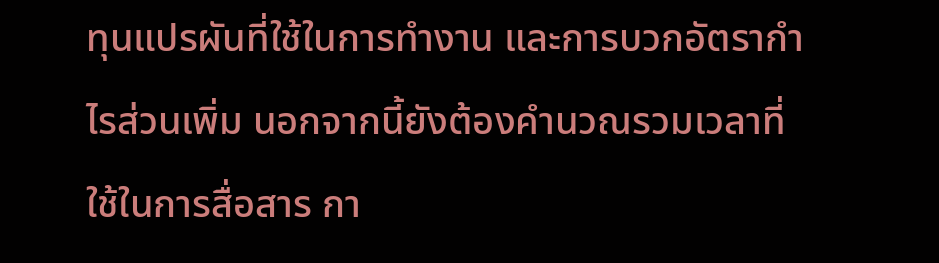ทุนแปรผันที่ใช้ในการทำงาน และการบวกอัตรากำไรส่วนเพิ่ม นอกจากนี้ยังต้องคำนวณรวมเวลาที่ใช้ในการสื่อสาร กา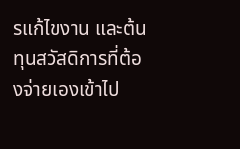รแก้ไขงาน และต้นทุนสวัสดิการที่ต้องจ่ายเองเข้าไป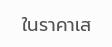ในราคาเส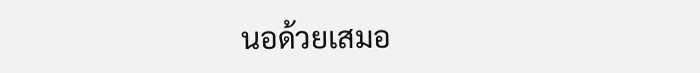นอด้วยเสมอ